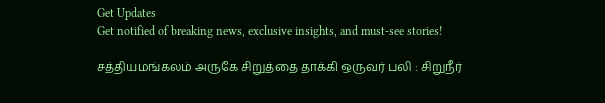Get Updates
Get notified of breaking news, exclusive insights, and must-see stories!

சத்தியமங்கலம் அருகே சிறுத்தை தாக்கி ஒருவர் பலி : சிறுநீர்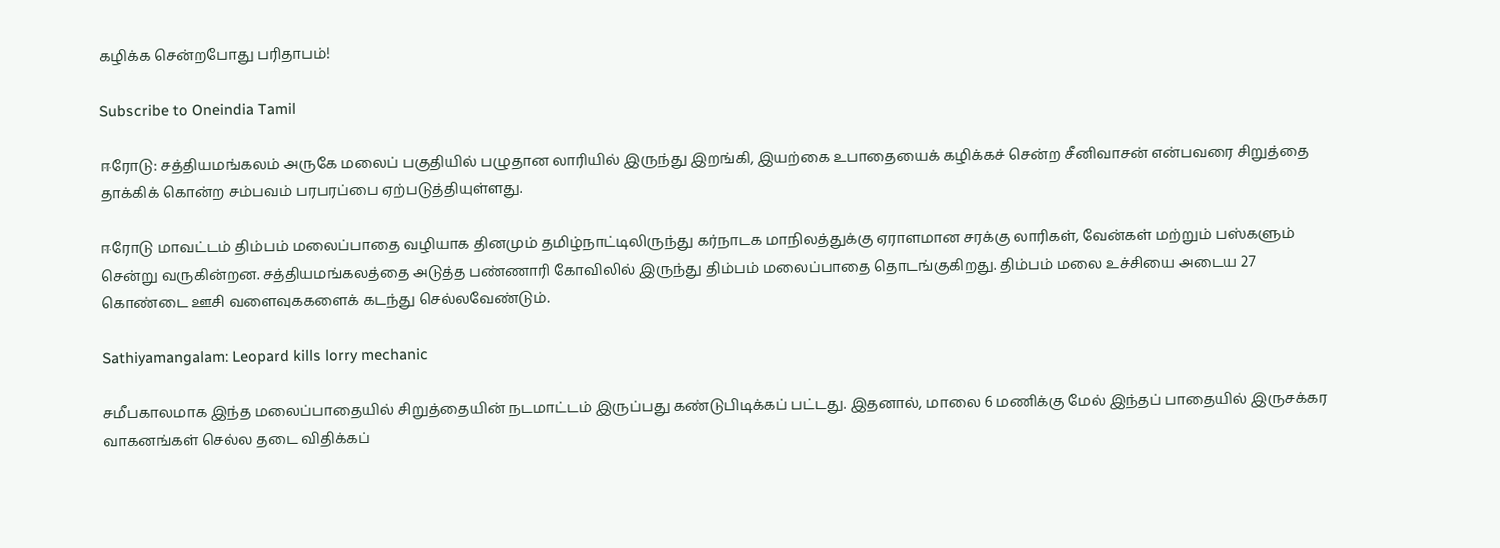கழிக்க சென்றபோது பரிதாபம்!

Subscribe to Oneindia Tamil

ஈரோடு: சத்தியமங்கலம் அருகே மலைப் பகுதியில் பழுதான லாரியில் இருந்து இறங்கி, இயற்கை உபாதையைக் கழிக்கச் சென்ற சீனிவாசன் என்பவரை சிறுத்தை தாக்கிக் கொன்ற சம்பவம் பரபரப்பை ஏற்படுத்தியுள்ளது.

ஈரோடு மாவட்டம் திம்பம் மலைப்பாதை வழியாக தினமும் தமிழ்நாட்டிலிருந்து கர்நாடக மாநிலத்துக்கு ஏராளமான சரக்கு லாரிகள், வேன்கள் மற்றும் பஸ்களும் சென்று வருகின்றன. சத்தியமங்கலத்தை அடுத்த பண்ணாரி கோவிலில் இருந்து திம்பம் மலைப்பாதை தொடங்குகிறது. திம்பம் மலை உச்சியை அடைய 27 கொண்டை ஊசி வளைவுககளைக் கடந்து செல்லவேண்டும்.

Sathiyamangalam: Leopard kills lorry mechanic

சமீபகாலமாக இந்த மலைப்பாதையில் சிறுத்தையின் நடமாட்டம் இருப்பது கண்டுபிடிக்கப் பட்டது. இதனால், மாலை 6 மணிக்கு மேல் இந்தப் பாதையில் இருசக்கர வாகனங்கள் செல்ல தடை விதிக்கப்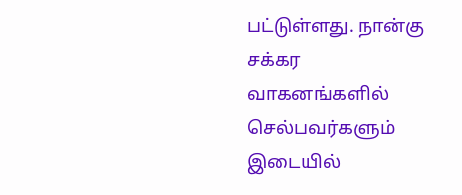பட்டுள்ளது. நான்கு சக்கர வாகனங்களில் செல்பவர்களும் இடையில்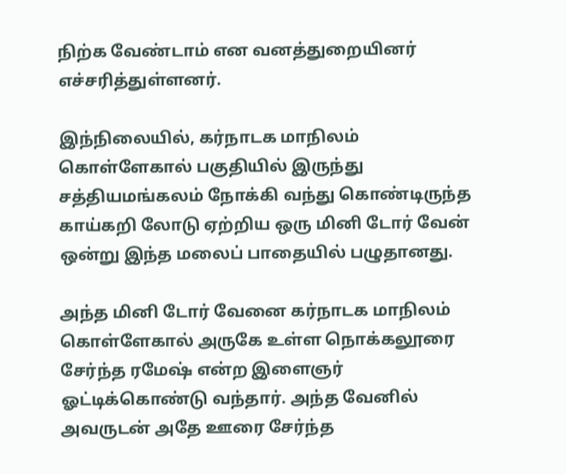நிற்க வேண்டாம் என வனத்துறையினர் எச்சரித்துள்ளனர்.

இந்நிலையில், கர்நாடக மாநிலம் கொள்ளேகால் பகுதியில் இருந்து சத்தியமங்கலம் நோக்கி வந்து கொண்டிருந்த காய்கறி லோடு ஏற்றிய ஒரு மினி டோர் வேன் ஒன்று இந்த மலைப் பாதையில் பழுதானது.

அந்த மினி டோர் வேனை கர்நாடக மாநிலம் கொள்ளேகால் அருகே உள்ள நொக்கலூரை சேர்ந்த ரமேஷ் என்ற இளைஞர் ஓட்டிக்கொண்டு வந்தார். அந்த வேனில் அவருடன் அதே ஊரை சேர்ந்த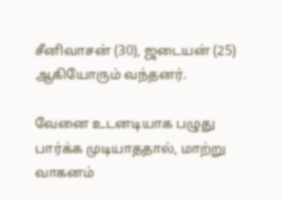சீனிவாசன் (30), ஜடையன் (25) ஆகியோரும் வந்தனர்.

வேனை உடனடியாக பழுது பார்க்க முடியாததால், மாற்று வாகனம்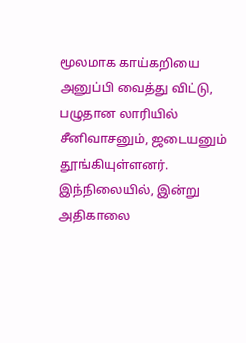மூலமாக காய்கறியை அனுப்பி வைத்து விட்டு, பழுதான லாரியில் சீனிவாசனும், ஜடையனும் தூங்கியுள்ளனர். இந்நிலையில், இன்று அதிகாலை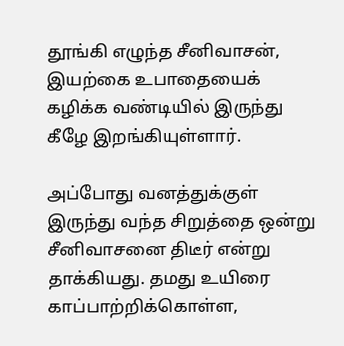தூங்கி எழுந்த சீனிவாசன், இயற்கை உபாதையைக் கழிக்க வண்டியில் இருந்து கீழே இறங்கியுள்ளார்.

அப்போது வனத்துக்குள் இருந்து வந்த சிறுத்தை ஒன்று சீனிவாசனை திடீர் என்று தாக்கியது. தமது உயிரை காப்பாற்றிக்கொள்ள,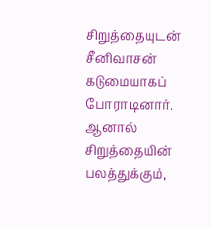சிறுத்தையுடன் சீனிவாசன் கடுமையாகப் போராடினார். ஆனால் சிறுத்தையின் பலத்துக்கும்,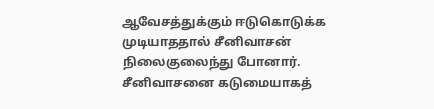ஆவேசத்துக்கும் ஈடுகொடுக்க முடியாததால் சீனிவாசன் நிலைகுலைந்து போனார். சீனிவாசனை கடுமையாகத்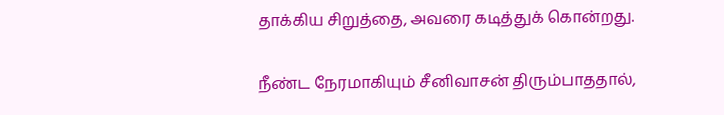தாக்கிய சிறுத்தை, அவரை கடித்துக் கொன்றது.

நீண்ட நேரமாகியும் சீனிவாசன் திரும்பாததால்,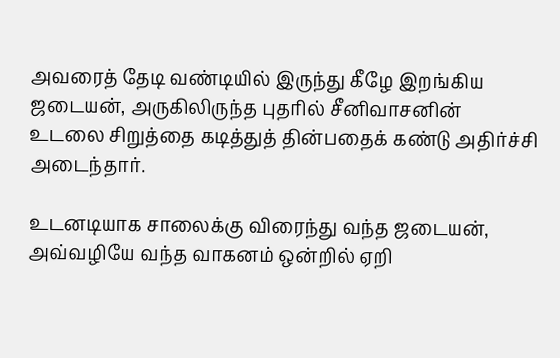அவரைத் தேடி வண்டியில் இருந்து கீழே இறங்கிய ஜடையன், அருகிலிருந்த புதரில் சீனிவாசனின் உடலை சிறுத்தை கடித்துத் தின்பதைக் கண்டு அதிர்ச்சி அடைந்தார்.

உடனடியாக சாலைக்கு விரைந்து வந்த ஜடையன், அவ்வழியே வந்த வாகனம் ஒன்றில் ஏறி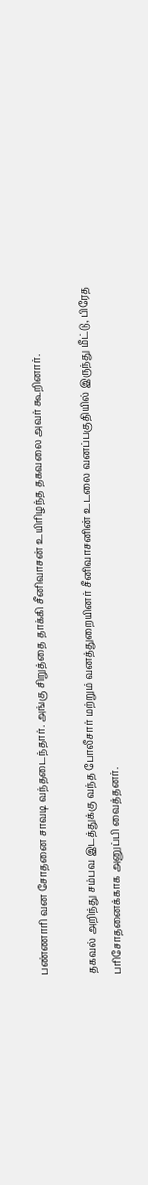பண்ணாரி வன சோதனை சாவடி வந்தடைந்தார். அங்கு சிறுத்தை தாக்கி சீனிவாசன் உயிரிழந்த தகவலை அவர் கூறினார்.

தகவல் அறிந்து சம்பவ இடத்துக்கு வந்த போலீசார் மற்றும் வனத்துறையினர் சீனிவாசனின் உடலை வனப்பகுதியில் இருந்து மீட்டு, பிரேத பரிசோதனைக்காக அனுப்பி வைத்தனர்.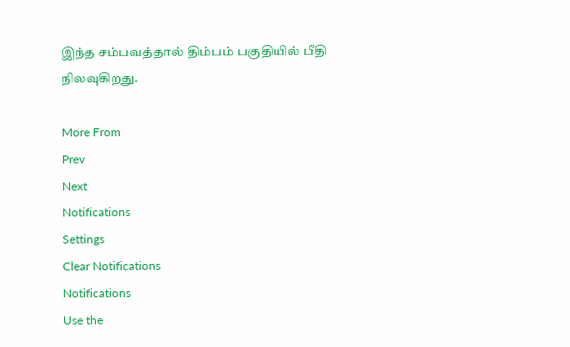இந்த சம்பவத்தால் திம்பம் பகுதியில் பீதி நிலவுகிறது.

More From
Prev
Next
Notifications
Settings
Clear Notifications
Notifications
Use the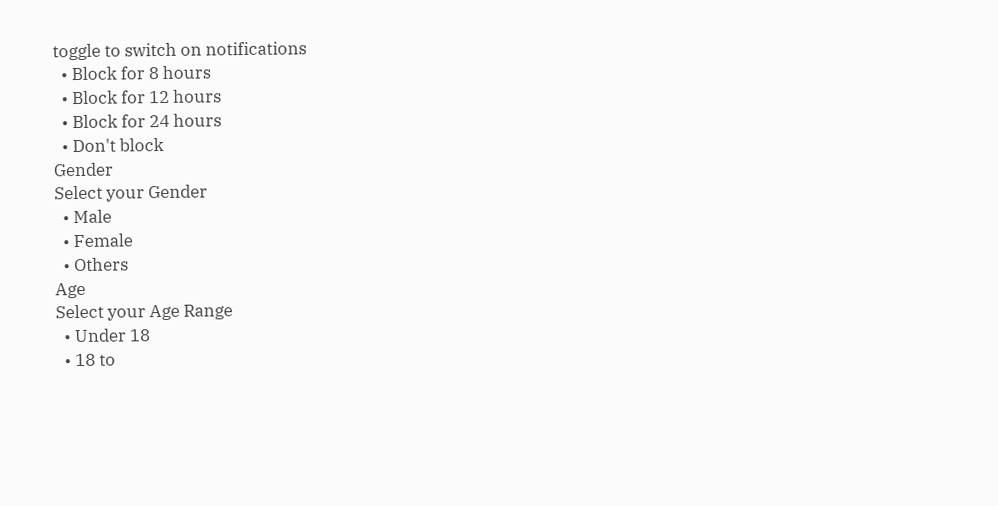toggle to switch on notifications
  • Block for 8 hours
  • Block for 12 hours
  • Block for 24 hours
  • Don't block
Gender
Select your Gender
  • Male
  • Female
  • Others
Age
Select your Age Range
  • Under 18
  • 18 to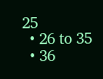25
  • 26 to 35
  • 36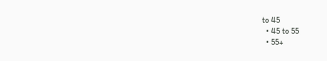to 45
  • 45 to 55
  • 55+